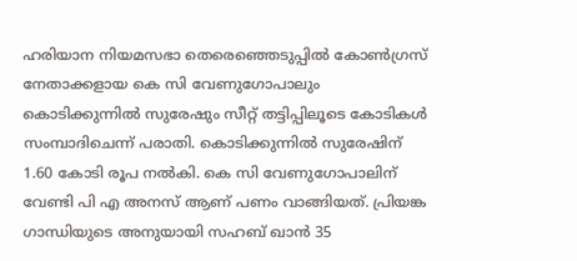ഹരിയാന നിയമസഭാ തെരെഞ്ഞെടുപ്പിൽ കോൺഗ്രസ് നേതാക്കളായ കെ സി വേണുഗോപാലും കൊടിക്കുന്നിൽ സുരേഷും സീറ്റ് തട്ടിപ്പിലൂടെ കോടികൾ സംമ്പാദിചെന്ന് പരാതി. കൊടിക്കുന്നിൽ സുരേഷിന് 1.60 കോടി രൂപ നൽകി. കെ സി വേണുഗോപാലിന് വേണ്ടി പി എ അനസ് ആണ് പണം വാങ്ങിയത്. പ്രിയങ്ക ഗാന്ധിയുടെ അനുയായി സഹബ് ഖാൻ 35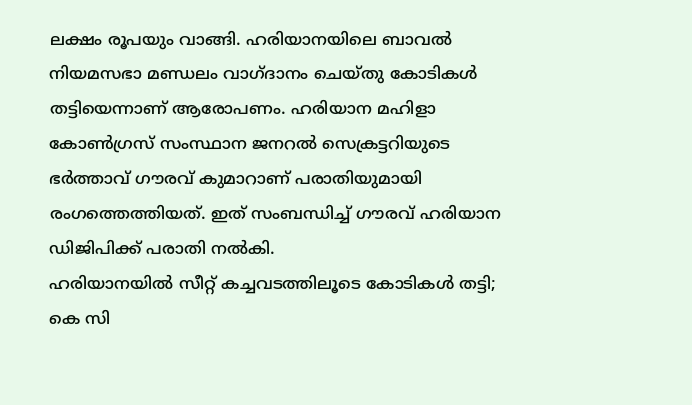ലക്ഷം രൂപയും വാങ്ങി. ഹരിയാനയിലെ ബാവൽ നിയമസഭാ മണ്ഡലം വാഗ്ദാനം ചെയ്തു കോടികൾ തട്ടിയെന്നാണ് ആരോപണം. ഹരിയാന മഹിളാ കോൺഗ്രസ് സംസ്ഥാന ജനറൽ സെക്രട്ടറിയുടെ ഭർത്താവ് ഗൗരവ് കുമാറാണ് പരാതിയുമായി രംഗത്തെത്തിയത്. ഇത് സംബന്ധിച്ച് ഗൗരവ് ഹരിയാന ഡിജിപിക്ക് പരാതി നൽകി.
ഹരിയാനയിൽ സീറ്റ് കച്ചവടത്തിലൂടെ കോടികൾ തട്ടി; കെ സി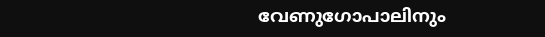വേണുഗോപാലിനും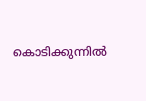കൊടിക്കുന്നിൽ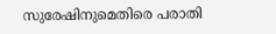സുരേഷിനുമെതിരെ പരാതി